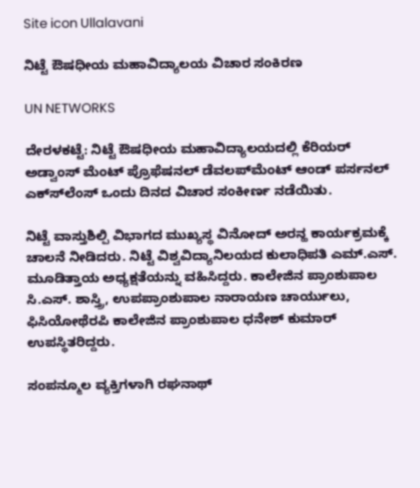Site icon Ullalavani

ನಿಟ್ಟೆ ಔಷಧೀಯ ಮಹಾವಿದ್ಯಾಲಯ ವಿಚಾರ ಸಂಕಿರಣ

UN NETWORKS

ದೇರಳಕಟ್ಟೆ: ನಿಟ್ಟೆ ಔಷಧೀಯ ಮಹಾವಿದ್ಯಾಲಯದಲ್ಲಿ ಕೆರಿಯರ್ ಅಡ್ವಾಂಸ್ ಮೆಂಟ್ ಪ್ರೊಫೆಷನಲ್ ಡೆವಲಪ್‍ಮೆಂಟ್ ಆಂಡ್ ಪರ್ಸನಲ್ ಎಕ್ಸ್‍ಲೆಂಸ್ ಒಂದು ದಿನದ ವಿಚಾರ ಸಂಕೀರ್ಣ ನಡೆಯಿತು.

ನಿಟ್ಟೆ ವಾಸ್ತುಶಿಲ್ಪಿ ವಿಭಾಗದ ಮುಖ್ಯಸ್ಥ ವಿನೋದ್ ಅರನ್ಹ ಕಾರ್ಯಕ್ರಮಕ್ಕೆ ಚಾಲನೆ ನೀಡಿದರು. ನಿಟ್ಟೆ ವಿಶ್ವವಿದ್ಯಾನಿಲಯದ ಕುಲಾಧಿಪತಿ ಎಮ್.ಎಸ್. ಮೂಡಿತ್ತಾಯ ಅಧ್ಯಕ್ಷತೆಯನ್ನು ವಹಿಸಿದ್ದರು. ಕಾಲೇಜಿನ ಪ್ರಾಂಶುಪಾಲ ಸಿ.ಎಸ್. ಶಾಸ್ತ್ರಿ, ಉಪಪ್ರಾಂಶುಪಾಲ ನಾರಾಯಣ ಚಾರ್ಯುಲು, ಫಿಸಿಯೋಥೆರಪಿ ಕಾಲೇಜಿನ ಪ್ರಾಂಶುಪಾಲ ಧನೇಶ್ ಕುಮಾರ್ ಉಪಸ್ಥಿತರಿದ್ದರು.

ಸಂಪನ್ಮೂಲ ವ್ಯಕ್ತಿಗಳಾಗಿ ರಘನಾಥ್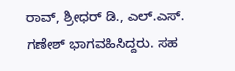ರಾವ್, ಶ್ರೀಧರ್ ಡಿ., ಎಲ್.ಎಸ್. ಗಣೇಶ್ ಭಾಗವಹಿಸಿದ್ದರು. ಸಹ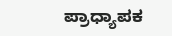ಪ್ರಾಧ್ಯಾಪಕ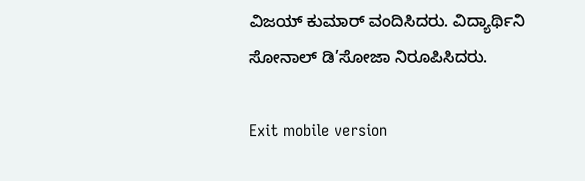ವಿಜಯ್ ಕುಮಾರ್ ವಂದಿಸಿದರು. ವಿದ್ಯಾರ್ಥಿನಿ ಸೋನಾಲ್ ಡಿ’ಸೋಜಾ ನಿರೂಪಿಸಿದರು.

Exit mobile version